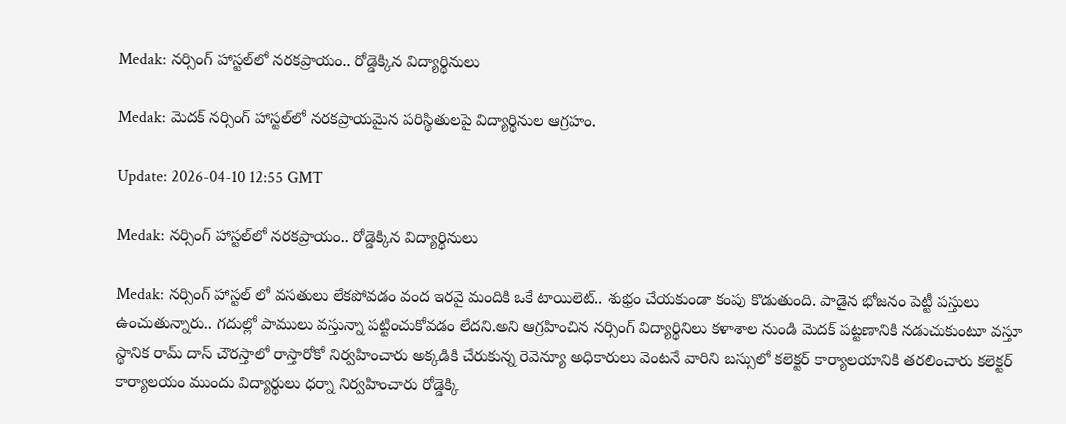Medak: నర్సింగ్ హాస్టల్‌లో నరకప్రాయం.. రోడ్డెక్కిన విద్యార్థినులు

Medak: మెదక్ నర్సింగ్ హాస్టల్‌లో నరకప్రాయమైన పరిస్థితులపై విద్యార్థినుల ఆగ్రహం.

Update: 2026-04-10 12:55 GMT

Medak: నర్సింగ్ హాస్టల్‌లో నరకప్రాయం.. రోడ్డెక్కిన విద్యార్థినులు

Medak: నర్సింగ్ హాస్టల్ లో వసతులు లేకపోవడం వంద ఇరవై మందికి ఒకే టాయిలెట్.. శుభ్రం చేయకుండా కంపు కొడుతుంది. పాడైన భోజనం పెట్టీ పస్తులు ఉంచుతున్నారు.. గదుల్లో పాములు వస్తున్నా పట్టించుకోవడం లేదని.అని ఆగ్రహించిన నర్సింగ్ విద్యార్థినిలు కళాశాల నుండి మెదక్ పట్టణానికి నడుచుకుంటూ వస్తూ స్థానిక రామ్ దాస్ చౌరస్తాలో రాస్తారోకో నిర్వహించారు అక్కడికి చేరుకున్న రెవెన్యూ అధికారులు వెంటనే వారిని బస్సులో కలెక్టర్ కార్యాలయానికి తరలించారు కలెక్టర్ కార్యాలయం ముందు విద్యార్థులు ధర్నా నిర్వహించారు రోడ్డెక్కి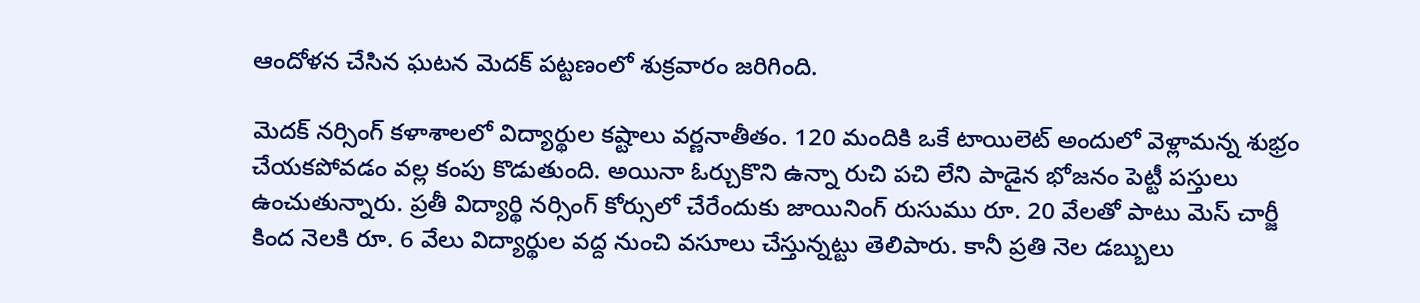ఆందోళన చేసిన ఘటన మెదక్ పట్టణంలో శుక్రవారం జరిగింది.

మెదక్ నర్సింగ్ కళాశాలలో విద్యార్థుల కష్టాలు వర్ణనాతీతం. 120 మందికి ఒకే టాయిలెట్ అందులో వెళ్లామన్న శుభ్రం చేయకపోవడం వల్ల కంపు కొడుతుంది. అయినా ఓర్చుకొని ఉన్నా రుచి పచి లేని పాడైన భోజనం పెట్టీ పస్తులు ఉంచుతున్నారు. ప్రతీ విద్యార్థి నర్సింగ్ కోర్సులో చేరేందుకు జాయినింగ్ రుసుము రూ. 20 వేలతో పాటు మెస్ చార్జీ కింద నెలకి రూ. 6 వేలు విద్యార్థుల వద్ద నుంచి వసూలు చేస్తున్నట్టు తెలిపారు. కానీ ప్రతి నెల డబ్బులు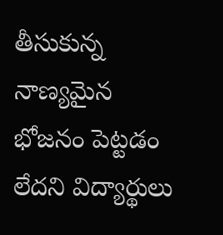తీసుకున్న నాణ్యమైన భోజనం పెట్టడం లేదని విద్యార్థులు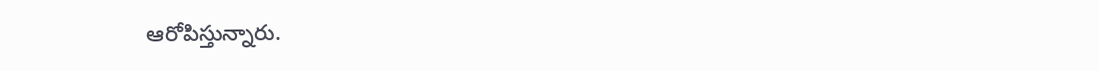ఆరోపిస్తున్నారు.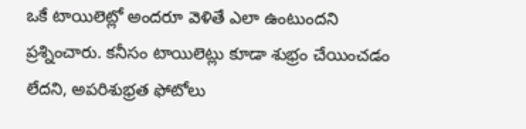ఒకే టాయిలెట్లో అందరూ వెళితే ఎలా ఉంటుందని ప్రశ్నించారు. కనీసం టాయిలెట్లు కూడా శుభ్రం చేయించడం లేదని, అపరిశుభ్రత ఫోటోలు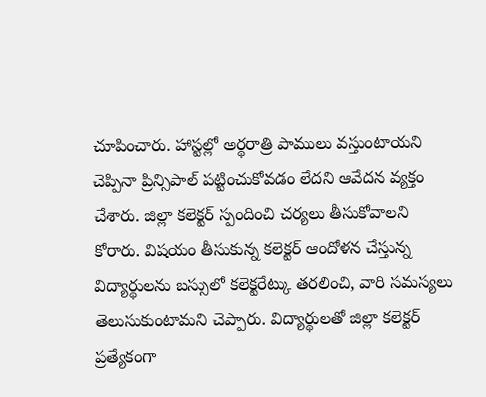చూపించారు. హాస్టల్లో అర్థరాత్రి పాములు వస్తుంటాయని చెప్పినా ప్రిన్సిపాల్ పట్టించుకోవడం లేదని ఆవేదన వ్యక్తం చేశారు. జిల్లా కలెక్టర్ స్పందించి చర్యలు తీసుకోవాలని కోరారు. విషయం తీసుకున్న కలెక్టర్ ఆందోళన చేస్తున్న విద్యార్థులను బస్సులో కలెక్టరేట్కు తరలించి, వారి సమస్యలు తెలుసుకుంటామని చెప్పారు. విద్యార్థులతో జిల్లా కలెక్టర్ ప్రత్యేకంగా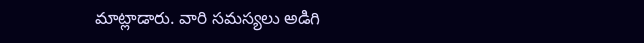మాట్లాడారు. వారి సమస్యలు అడిగి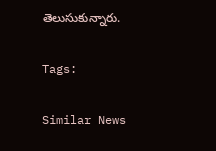తెలుసుకున్నారు.

Tags:

Similar News